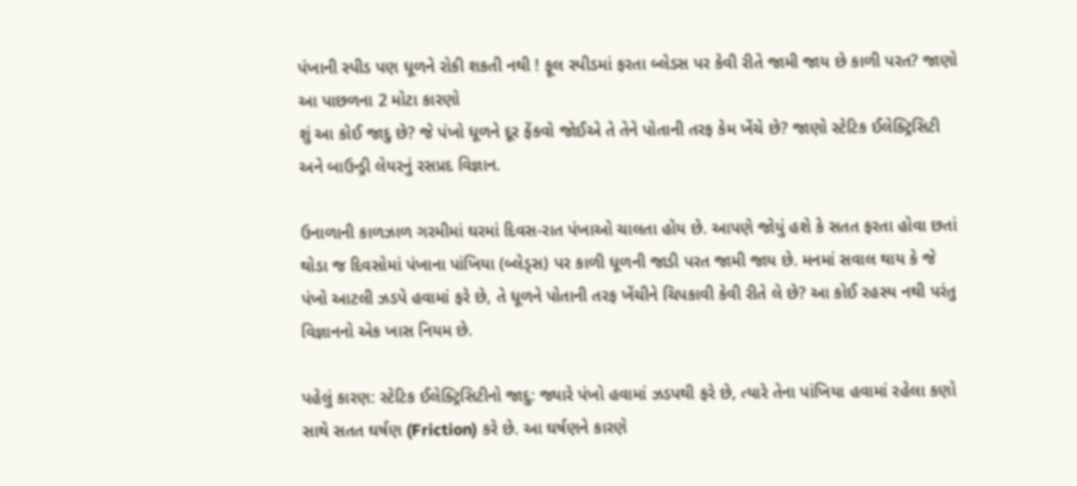પંખાની સ્પીડ પણ ધૂળને રોકી શકતી નથી ! ફૂલ સ્પીડમાં ફરતા બ્લેડસ પર કેવી રીતે જામી જાય છે કાળી પરત? જાણો આ પાછળના 2 મોટા કારણો
શું આ કોઈ જાદુ છે? જે પંખો ધૂળને દૂર ફેંકવો જોઈએ તે તેને પોતાની તરફ કેમ ખેંચે છે? જાણો સ્ટેટિક ઈલેક્ટ્રિસિટી અને બાઉન્ડ્રી લેયરનું રસપ્રદ વિજ્ઞાન.

ઉનાળાની કાળઝાળ ગરમીમાં ઘરમાં દિવસ-રાત પંખાઓ ચાલતા હોય છે. આપણે જોયું હશે કે સતત ફરતા હોવા છતાં થોડા જ દિવસોમાં પંખાના પાંખિયા (બ્લેડ્સ) પર કાળી ધૂળની જાડી પરત જામી જાય છે. મનમાં સવાલ થાય કે જે પંખો આટલી ઝડપે હવામાં ફરે છે, તે ધૂળને પોતાની તરફ ખેંચીને ચિપકાવી કેવી રીતે લે છે? આ કોઈ રહસ્ય નથી પરંતુ વિજ્ઞાનનો એક ખાસ નિયમ છે.

પહેલું કારણ: સ્ટેટિક ઈલેક્ટ્રિસિટીનો જાદુ: જ્યારે પંખો હવામાં ઝડપથી ફરે છે, ત્યારે તેના પાંખિયા હવામાં રહેલા કણો સાથે સતત ઘર્ષણ (Friction) કરે છે. આ ઘર્ષણને કારણે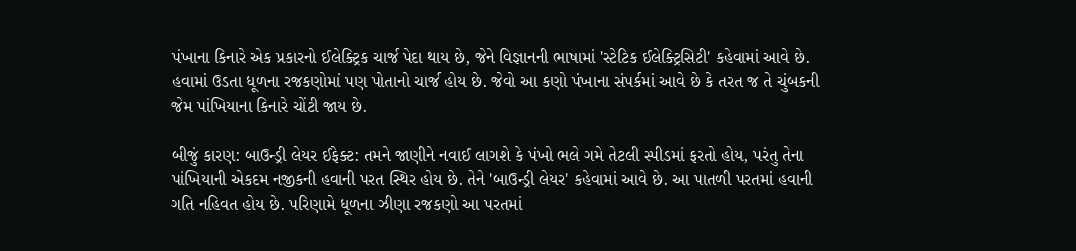પંખાના કિનારે એક પ્રકારનો ઈલેક્ટ્રિક ચાર્જ પેદા થાય છે, જેને વિજ્ઞાનની ભાષામાં 'સ્ટેટિક ઈલેક્ટ્રિસિટી' કહેવામાં આવે છે. હવામાં ઉડતા ધૂળના રજકણોમાં પણ પોતાનો ચાર્જ હોય છે. જેવો આ કણો પંખાના સંપર્કમાં આવે છે કે તરત જ તે ચુંબકની જેમ પાંખિયાના કિનારે ચોંટી જાય છે.

બીજું કારણ: બાઉન્ડ્રી લેયર ઈફેક્ટ: તમને જાણીને નવાઈ લાગશે કે પંખો ભલે ગમે તેટલી સ્પીડમાં ફરતો હોય, પરંતુ તેના પાંખિયાની એકદમ નજીકની હવાની પરત સ્થિર હોય છે. તેને 'બાઉન્ડ્રી લેયર' કહેવામાં આવે છે. આ પાતળી પરતમાં હવાની ગતિ નહિવત હોય છે. પરિણામે ધૂળના ઝીણા રજકણો આ પરતમાં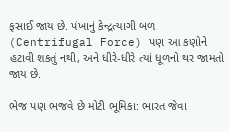ફસાઈ જાય છે. પંખાનું કેન્દ્રત્યાગી બળ (Centrifugal Force) પણ આ કણોને હટાવી શકતું નથી, અને ધીરે-ધીરે ત્યાં ધૂળનો થર જામતો જાય છે.

ભેજ પણ ભજવે છે મોટી ભૂમિકા: ભારત જેવા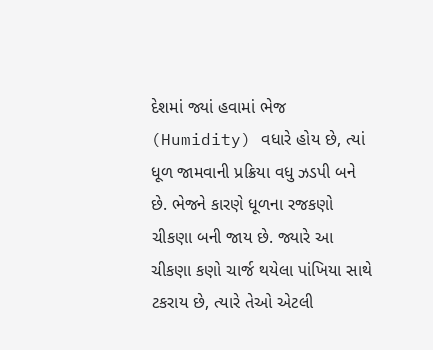દેશમાં જ્યાં હવામાં ભેજ (Humidity) વધારે હોય છે, ત્યાં ધૂળ જામવાની પ્રક્રિયા વધુ ઝડપી બને છે. ભેજને કારણે ધૂળના રજકણો ચીકણા બની જાય છે. જ્યારે આ ચીકણા કણો ચાર્જ થયેલા પાંખિયા સાથે ટકરાય છે, ત્યારે તેઓ એટલી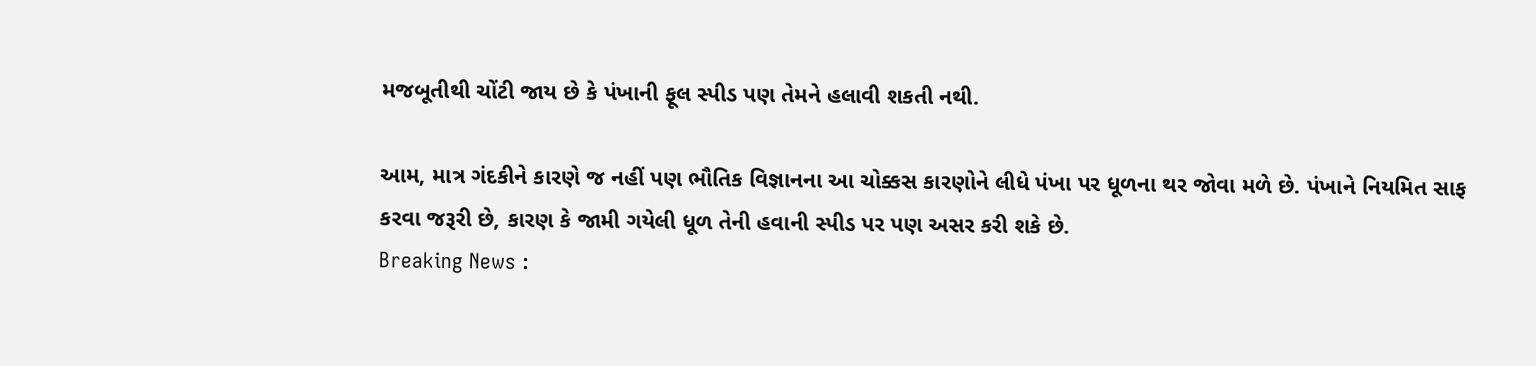મજબૂતીથી ચોંટી જાય છે કે પંખાની ફૂલ સ્પીડ પણ તેમને હલાવી શકતી નથી.

આમ, માત્ર ગંદકીને કારણે જ નહીં પણ ભૌતિક વિજ્ઞાનના આ ચોક્કસ કારણોને લીધે પંખા પર ધૂળના થર જોવા મળે છે. પંખાને નિયમિત સાફ કરવા જરૂરી છે, કારણ કે જામી ગયેલી ધૂળ તેની હવાની સ્પીડ પર પણ અસર કરી શકે છે.
Breaking News :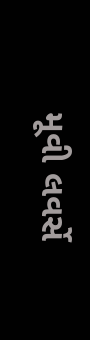મૂવી લવર્સે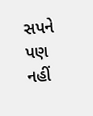સપને પણ નહીં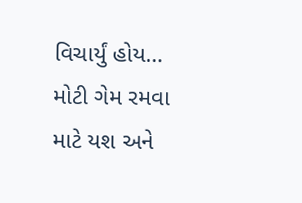વિચાર્યું હોય… મોટી ગેમ રમવા માટે યશ અને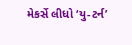મેકર્સે લીધો ‘યુ-ટર્ન’